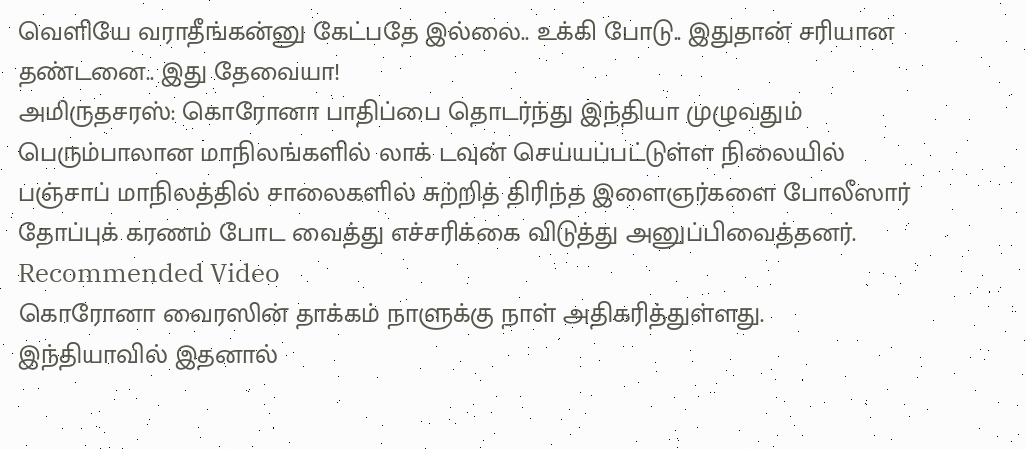வெளியே வராதீங்கன்னு கேட்பதே இல்லை.. உக்கி போடு.. இதுதான் சரியான தண்டனை.. இது தேவையா!
அமிருதசரஸ்: கொரோனா பாதிப்பை தொடர்ந்து இந்தியா முழுவதும் பெரும்பாலான மாநிலங்களில் லாக் டவுன் செய்யப்பட்டுள்ள நிலையில் பஞ்சாப் மாநிலத்தில் சாலைகளில் சுற்றித் திரிந்த இளைஞர்களை போலீஸார் தோப்புக் கரணம் போட வைத்து எச்சரிக்கை விடுத்து அனுப்பிவைத்தனர்.
Recommended Video
கொரோனா வைரஸின் தாக்கம் நாளுக்கு நாள் அதிகரித்துள்ளது. இந்தியாவில் இதனால்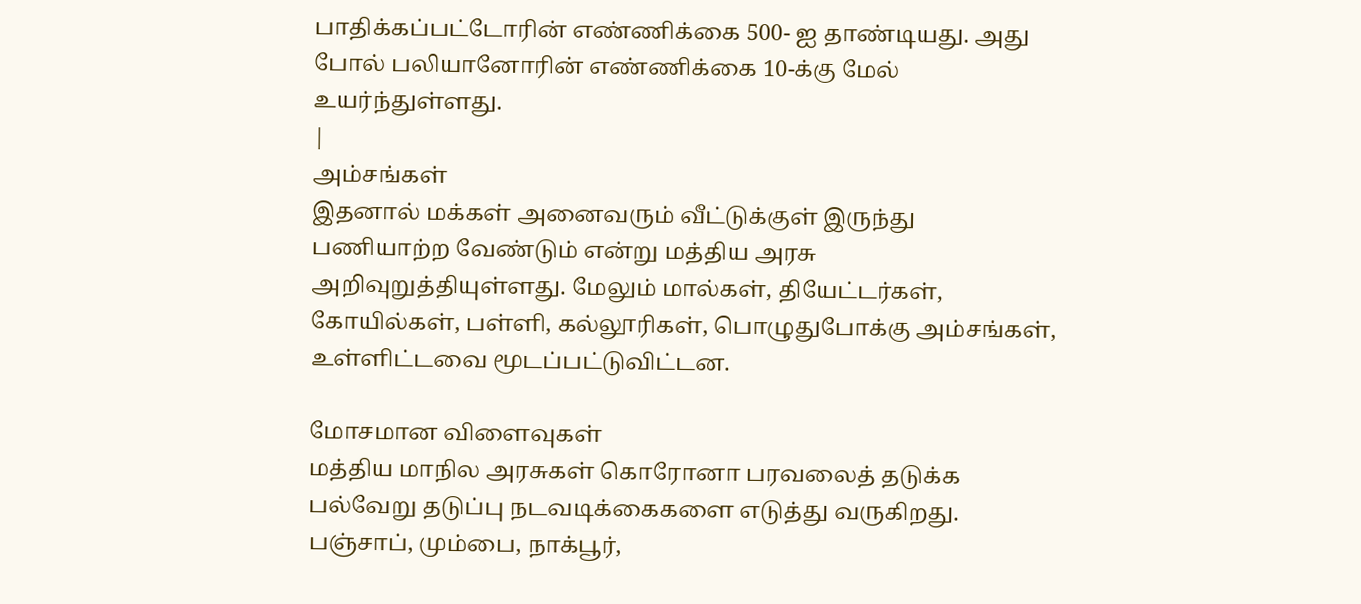பாதிக்கப்பட்டோரின் எண்ணிக்கை 500- ஐ தாண்டியது. அது போல் பலியானோரின் எண்ணிக்கை 10-க்கு மேல் உயர்ந்துள்ளது.
|
அம்சங்கள்
இதனால் மக்கள் அனைவரும் வீட்டுக்குள் இருந்து பணியாற்ற வேண்டும் என்று மத்திய அரசு அறிவுறுத்தியுள்ளது. மேலும் மால்கள், தியேட்டர்கள், கோயில்கள், பள்ளி, கல்லூரிகள், பொழுதுபோக்கு அம்சங்கள், உள்ளிட்டவை மூடப்பட்டுவிட்டன.

மோசமான விளைவுகள்
மத்திய மாநில அரசுகள் கொரோனா பரவலைத் தடுக்க பல்வேறு தடுப்பு நடவடிக்கைகளை எடுத்து வருகிறது. பஞ்சாப், மும்பை, நாக்பூர்,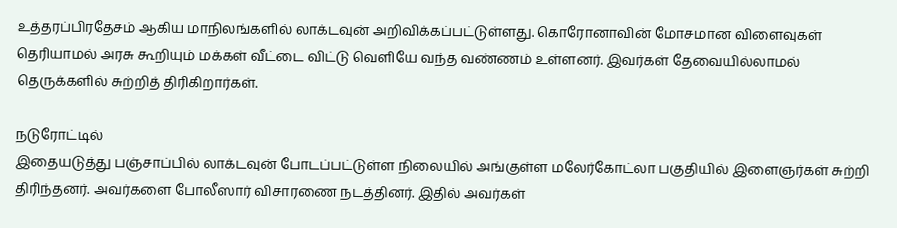உத்தரப்பிரதேசம் ஆகிய மாநிலங்களில் லாக்டவுன் அறிவிக்கப்பட்டுள்ளது. கொரோனாவின் மோசமான விளைவுகள் தெரியாமல் அரசு கூறியும் மக்கள் வீட்டை விட்டு வெளியே வந்த வண்ணம் உள்ளனர். இவர்கள் தேவையில்லாமல் தெருக்களில் சுற்றித் திரிகிறார்கள்.

நடுரோட்டில்
இதையடுத்து பஞ்சாப்பில் லாக்டவுன் போடப்பட்டுள்ள நிலையில் அங்குள்ள மலேர்கோட்லா பகுதியில் இளைஞர்கள் சுற்றி திரிந்தனர். அவர்களை போலீஸார் விசாரணை நடத்தினர். இதில் அவர்கள்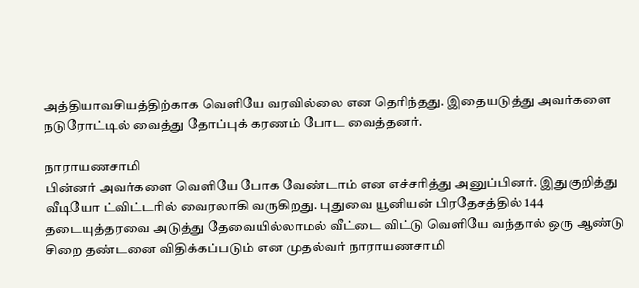அத்தியாவசியத்திற்காக வெளியே வரவில்லை என தெரிந்தது. இதையடுத்து அவர்களை நடுரோட்டில் வைத்து தோப்புக் கரணம் போட வைத்தனர்.

நாராயணசாமி
பின்னர் அவர்களை வெளியே போக வேண்டாம் என எச்சரித்து அனுப்பினர். இதுகுறித்து வீடியோ ட்விட்டரில் வைரலாகி வருகிறது. புதுவை யூனியன் பிரதேசத்தில் 144 தடையுத்தரவை அடுத்து தேவையில்லாமல் வீட்டை விட்டு வெளியே வந்தால் ஒரு ஆண்டு சிறை தண்டனை விதிக்கப்படும் என முதல்வர் நாராயணசாமி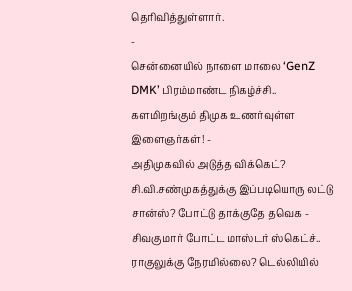தெரிவித்துள்ளார்.
-
சென்னையில் நாளை மாலை ‘GenZ DMK’ பிரம்மாண்ட நிகழ்ச்சி.. களமிறங்கும் திமுக உணர்வுள்ள இளைஞர்கள்! -
அதிமுகவில் அடுத்த விக்கெட்? சி.வி.சண்முகத்துக்கு இப்படியொரு லட்டு சான்ஸ்? போட்டு தாக்குதே தவெக -
சிவகுமார் போட்ட மாஸ்டர் ஸ்கெட்ச்.. ராகுலுக்கு நேரமில்லை? டெல்லியில்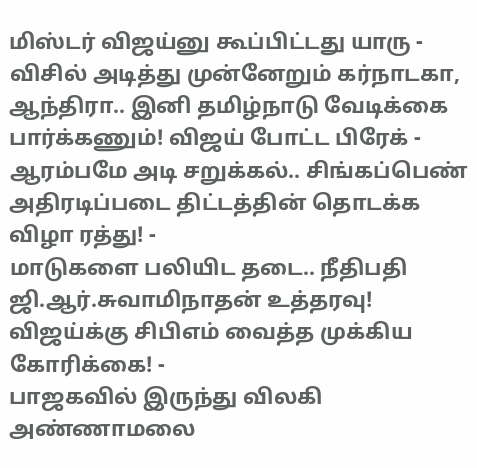மிஸ்டர் விஜய்னு கூப்பிட்டது யாரு -
விசில் அடித்து முன்னேறும் கர்நாடகா, ஆந்திரா.. இனி தமிழ்நாடு வேடிக்கை பார்க்கணும்! விஜய் போட்ட பிரேக் -
ஆரம்பமே அடி சறுக்கல்.. சிங்கப்பெண் அதிரடிப்படை திட்டத்தின் தொடக்க விழா ரத்து! -
மாடுகளை பலியிட தடை.. நீதிபதி ஜி.ஆர்.சுவாமிநாதன் உத்தரவு! விஜய்க்கு சிபிஎம் வைத்த முக்கிய கோரிக்கை! -
பாஜகவில் இருந்து விலகி அண்ணாமலை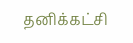தனிக்கட்சி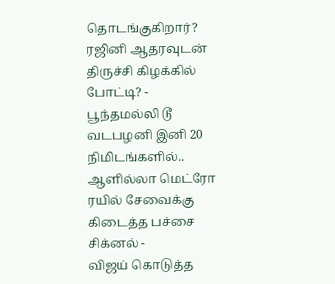தொடங்குகிறார்? ரஜினி ஆதரவுடன் திருச்சி கிழக்கில் போட்டி? -
பூந்தமல்லி டூ வடபழனி இனி 20 நிமிடங்களில்.. ஆளில்லா மெட்ரோ ரயில் சேவைக்கு கிடைத்த பச்சை சிக்னல் -
விஜய் கொடுத்த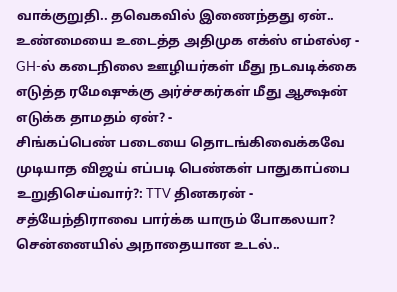வாக்குறுதி.. தவெகவில் இணைந்தது ஏன்.. உண்மையை உடைத்த அதிமுக எக்ஸ் எம்எல்ஏ -
GH-ல் கடைநிலை ஊழியர்கள் மீது நடவடிக்கை எடுத்த ரமேஷுக்கு அர்ச்சகர்கள் மீது ஆக்ஷன் எடுக்க தாமதம் ஏன்? -
சிங்கப்பெண் படையை தொடங்கிவைக்கவே முடியாத விஜய் எப்படி பெண்கள் பாதுகாப்பை உறுதிசெய்வார்?: TTV தினகரன் -
சத்யேந்திராவை பார்க்க யாரும் போகலயா? சென்னையில் அநாதையான உடல்..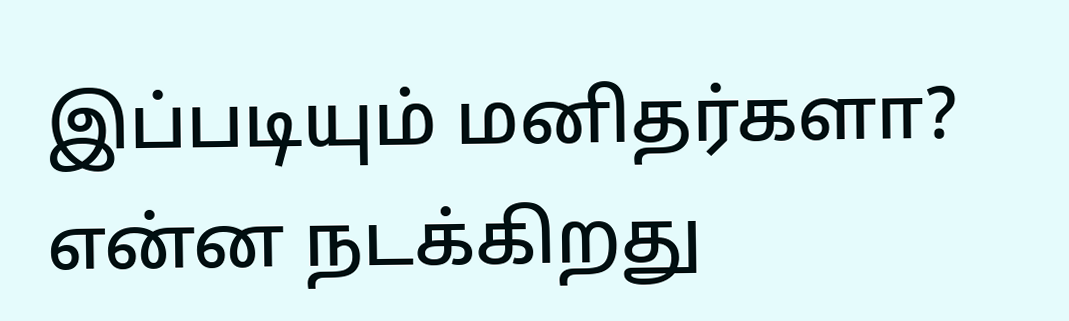இப்படியும் மனிதர்களா? என்ன நடக்கிறது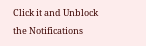Click it and Unblock the Notifications